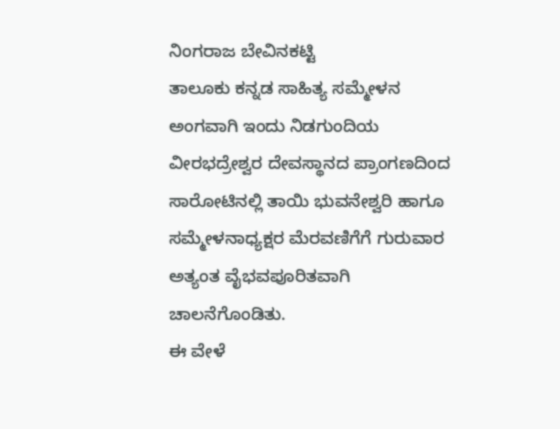ನಿಂಗರಾಜ ಬೇವಿನಕಟ್ಟಿ
ತಾಲೂಕು ಕನ್ನಡ ಸಾಹಿತ್ಯ ಸಮ್ಮೇಳನ ಅಂಗವಾಗಿ ಇಂದು ನಿಡಗುಂದಿಯ ವೀರಭದ್ರೇಶ್ವರ ದೇವಸ್ಥಾನದ ಪ್ರಾಂಗಣದಿಂದ ಸಾರೋಟಿನಲ್ಲಿ ತಾಯಿ ಭುವನೇಶ್ವರಿ ಹಾಗೂ ಸಮ್ಮೇಳನಾಧ್ಯಕ್ಷರ ಮೆರವಣಿಗೆಗೆ ಗುರುವಾರ ಅತ್ಯಂತ ವೈಭವಪೂರಿತವಾಗಿ ಚಾಲನೆಗೊಂಡಿತು.
ಈ ವೇಳೆ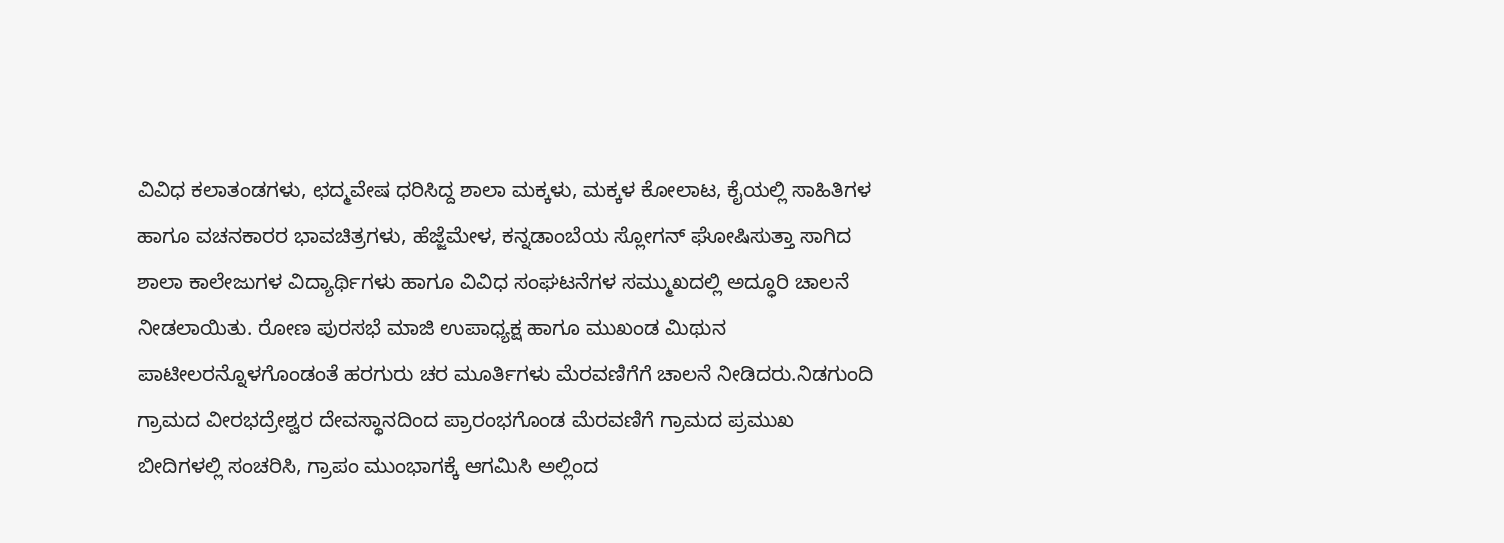ವಿವಿಧ ಕಲಾತಂಡಗಳು, ಛದ್ಮವೇಷ ಧರಿಸಿದ್ದ ಶಾಲಾ ಮಕ್ಕಳು, ಮಕ್ಕಳ ಕೋಲಾಟ, ಕೈಯಲ್ಲಿ ಸಾಹಿತಿಗಳ ಹಾಗೂ ವಚನಕಾರರ ಭಾವಚಿತ್ರಗಳು, ಹೆಜ್ಜೆಮೇಳ, ಕನ್ನಡಾಂಬೆಯ ಸ್ಲೋಗನ್ ಘೋಷಿಸುತ್ತಾ ಸಾಗಿದ ಶಾಲಾ ಕಾಲೇಜುಗಳ ವಿದ್ಯಾರ್ಥಿಗಳು ಹಾಗೂ ವಿವಿಧ ಸಂಘಟನೆಗಳ ಸಮ್ಮುಖದಲ್ಲಿ ಅದ್ಧೂರಿ ಚಾಲನೆ ನೀಡಲಾಯಿತು. ರೋಣ ಪುರಸಭೆ ಮಾಜಿ ಉಪಾಧ್ಯಕ್ಷ ಹಾಗೂ ಮುಖಂಡ ಮಿಥುನ ಪಾಟೀಲರನ್ನೊಳಗೊಂಡಂತೆ ಹರಗುರು ಚರ ಮೂರ್ತಿಗಳು ಮೆರವಣಿಗೆಗೆ ಚಾಲನೆ ನೀಡಿದರು.ನಿಡಗುಂದಿ ಗ್ರಾಮದ ವೀರಭದ್ರೇಶ್ವರ ದೇವಸ್ಥಾನದಿಂದ ಪ್ರಾರಂಭಗೊಂಡ ಮೆರವಣಿಗೆ ಗ್ರಾಮದ ಪ್ರಮುಖ ಬೀದಿಗಳಲ್ಲಿ ಸಂಚರಿಸಿ, ಗ್ರಾಪಂ ಮುಂಭಾಗಕ್ಕೆ ಆಗಮಿಸಿ ಅಲ್ಲಿಂದ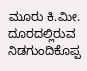ಮೂರು ಕಿ.ಮೀ. ದೂರದಲ್ಲಿರುವ ನಿಡಗುಂದಿಕೊಪ್ಪ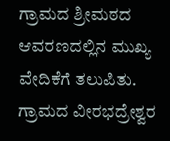ಗ್ರಾಮದ ಶ್ರೀಮಠದ ಆವರಣದಲ್ಲಿನ ಮುಖ್ಯ ವೇದಿಕೆಗೆ ತಲುಪಿತು. ಗ್ರಾಮದ ವೀರಭದ್ರೇಶ್ವರ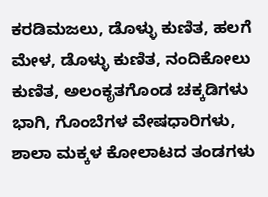ಕರಡಿಮಜಲು, ಡೊಳ್ಳು ಕುಣಿತ, ಹಲಗೆ ಮೇಳ, ಡೊಳ್ಳು ಕುಣಿತ, ನಂದಿಕೋಲು ಕುಣಿತ, ಅಲಂಕೃತಗೊಂಡ ಚಕ್ಕಡಿಗಳು ಭಾಗಿ, ಗೊಂಬೆಗಳ ವೇಷಧಾರಿಗಳು, ಶಾಲಾ ಮಕ್ಕಳ ಕೋಲಾಟದ ತಂಡಗಳು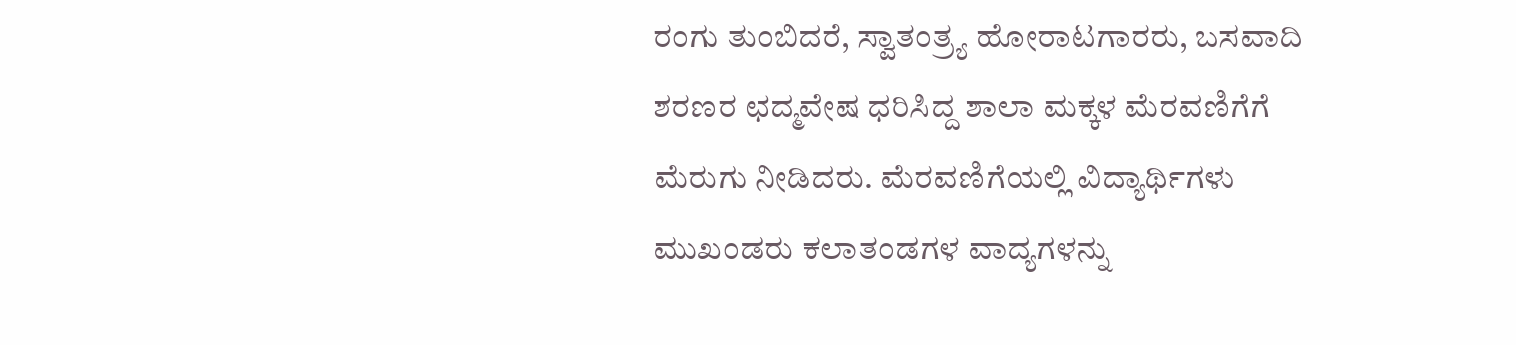ರಂಗು ತುಂಬಿದರೆ, ಸ್ವಾತಂತ್ರ್ಯ ಹೋರಾಟಗಾರರು, ಬಸವಾದಿ ಶರಣರ ಛದ್ಮವೇಷ ಧರಿಸಿದ್ದ ಶಾಲಾ ಮಕ್ಕಳ ಮೆರವಣಿಗೆಗೆ ಮೆರುಗು ನೀಡಿದರು. ಮೆರವಣಿಗೆಯಲ್ಲಿ ವಿದ್ಯಾರ್ಥಿಗಳು ಮುಖಂಡರು ಕಲಾತಂಡಗಳ ವಾದ್ಯಗಳನ್ನು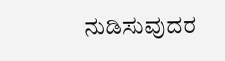ನುಡಿಸುವುದರ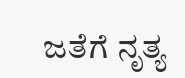ಜತೆಗೆ ನೃತ್ಯ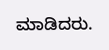ಮಾಡಿದರು.